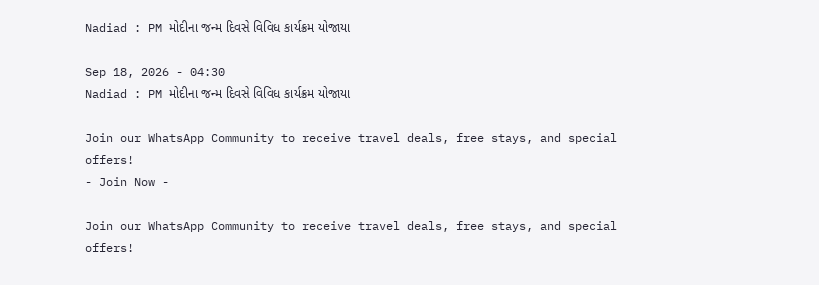Nadiad : PM મોદીના જન્મ દિવસે વિવિધ કાર્યક્રમ યોજાયા

Sep 18, 2026 - 04:30
Nadiad : PM મોદીના જન્મ દિવસે વિવિધ કાર્યક્રમ યોજાયા

Join our WhatsApp Community to receive travel deals, free stays, and special offers!
- Join Now -

Join our WhatsApp Community to receive travel deals, free stays, and special offers!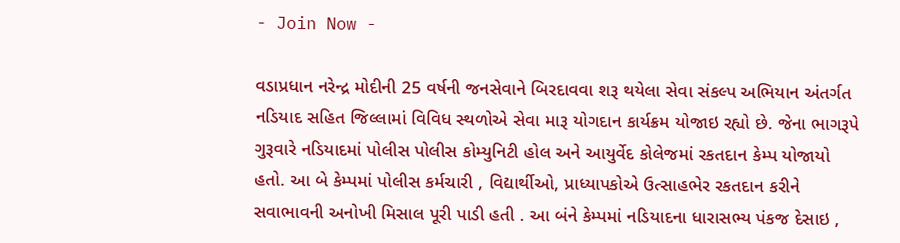- Join Now -

વડાપ્રધાન નરેન્દ્ર મોદીની 25 વર્ષની જનસેવાને બિરદાવવા શરૂ થયેલા સેવા સંકલ્પ અભિયાન અંતર્ગત નડિયાદ સહિત જિલ્લામાં વિવિધ સ્થળોએ સેવા મારૂ યોગદાન કાર્યક્રમ યોજાઇ રહ્યો છે. જેના ભાગરૂપે ગુરૂવારે નડિયાદમાં પોલીસ પોલીસ કોમ્યુનિટી હોલ અને આયુર્વેદ કોલેજમાં રકતદાન કેમ્પ યોજાયો હતો. આ બે કેમ્પમાં પોલીસ કર્મચારી , વિદ્યાર્થીઓ, પ્રાધ્યાપકોએ ઉત્સાહભેર રકતદાન કરીને સવાભાવની અનોખી મિસાલ પૂરી પાડી હતી . આ બંને કેમ્પમાં નડિયાદના ધારાસભ્ય પંકજ દેસાઇ ,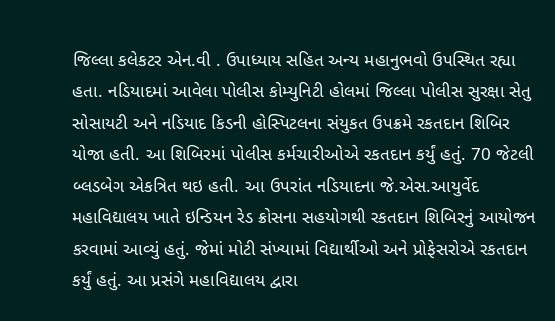જિલ્લા કલેકટર એન.વી . ઉપાધ્યાય સહિત અન્ય મહાનુભવો ઉપસ્થિત રહ્યા હતા. નડિયાદમાં આવેલા પોલીસ કોમ્યુનિટી હોલમાં જિલ્લા પોલીસ સુરક્ષા સેતુ સોસાયટી અને નડિયાદ કિડની હોસ્પિટલના સંયુકત ઉપક્રમે રકતદાન શિબિર યોજા હતી. આ શિબિરમાં પોલીસ કર્મચારીઓએ રકતદાન કર્યું હતું. 70 જેટલી બ્લડબેગ એકત્રિત થઇ હતી. આ ઉપરાંત નડિયાદના જે.એસ.આયુર્વેદ મહાવિદ્યાલય ખાતે ઇન્ડિયન રેડ ક્રોસના સહયોગથી રકતદાન શિબિરનું આયોજન કરવામાં આવ્યું હતું. જેમાં મોટી સંખ્યામાં વિદ્યાર્થીઓ અને પ્રોફેસરોએ રકતદાન કર્યું હતું. આ પ્રસંગે મહાવિદ્યાલય દ્વારા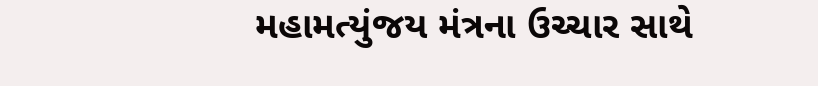મહામત્યુંજય મંત્રના ઉચ્ચાર સાથે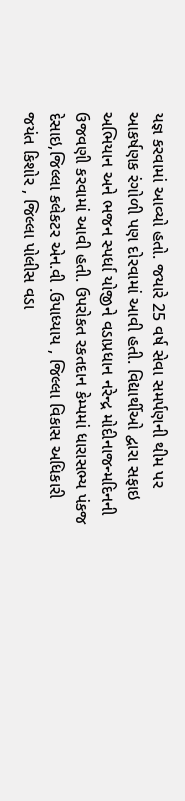યજ્ઞ કરવામાં આવ્યો હતો. જયારે 25 વર્ષ સેવા સમર્પણની થીમ પર આકર્ષણક રંગોળી પણ દોરવામાં આવી હતી. વિદ્યાર્થીઓ દ્વારા સફાઇ અભિયાન અને ભજન સ્પર્ધા યોજીને વડાપ્રધાન નરેન્દ્ર મોદીનાજન્મદિનની ઉજવણી કરવામાં આવી હતી. ઉપરોકત રકતદાન કેમ્પમાં ધારાસભ્ય પંકજ દેસાઇ,જિલ્લા કલેકટર એન.વી .ઉપાધ્યાય , જિલ્લા વિકાસ અધિકારી જયંત કિશોર , જિલ્લા પોલીસ વડા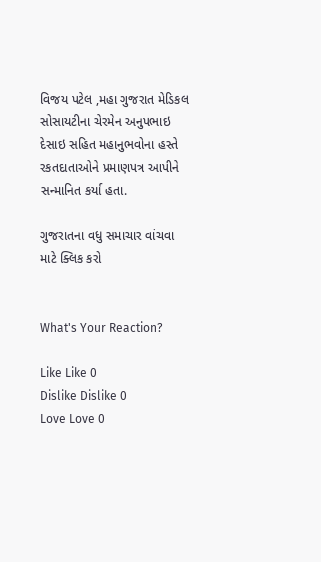વિજય પટેલ ,મહા ગુજરાત મેડિકલ સોસાયટીના ચેરમેન અનુપભાઇ દેસાઇ સહિત મહાનુભવોના હસ્તે રકતદાતાઓને પ્રમાણપત્ર આપીને સન્માનિત કર્યા હતા.

ગુજરાતના વધુ સમાચાર વાંચવા માટે ક્લિક કરો


What's Your Reaction?

Like Like 0
Dislike Dislike 0
Love Love 0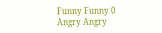Funny Funny 0
Angry Angry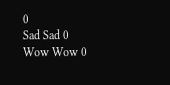0
Sad Sad 0
Wow Wow 0